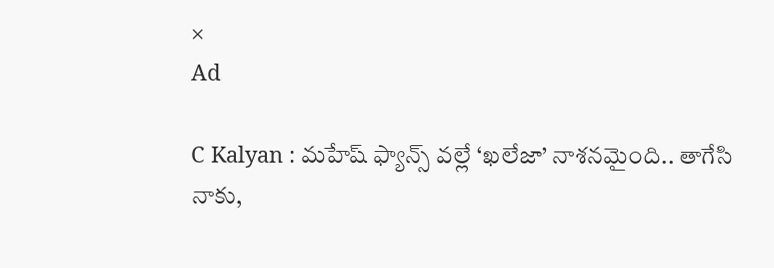×
Ad

C Kalyan : మహేష్ ఫ్యాన్స్ వల్లే ‘ఖలేజా’ నాశనమైంది.. తాగేసి నాకు,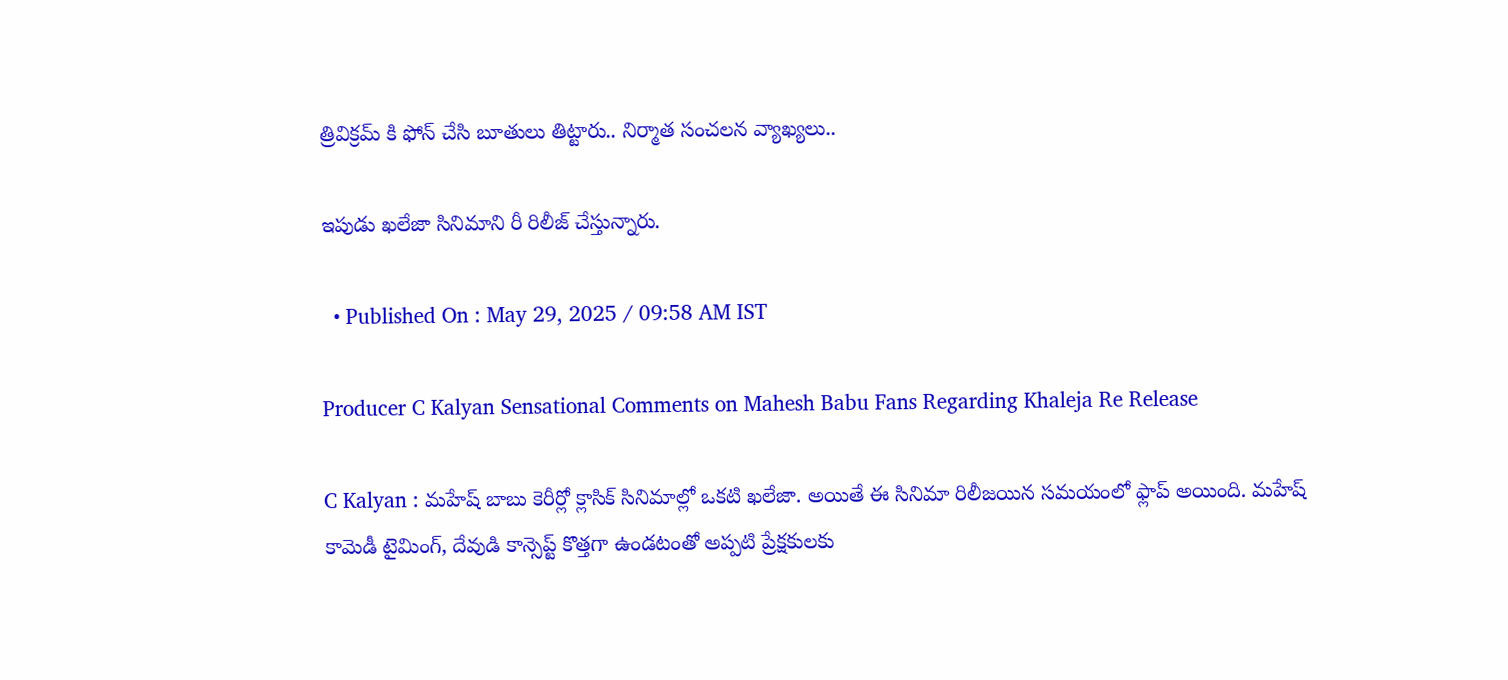త్రివిక్రమ్ కి ఫోన్ చేసి బూతులు తిట్టారు.. నిర్మాత సంచలన వ్యాఖ్యలు..

ఇపుడు ఖలేజా సినిమాని రీ రిలీజ్ చేస్తున్నారు.

  • Published On : May 29, 2025 / 09:58 AM IST

Producer C Kalyan Sensational Comments on Mahesh Babu Fans Regarding Khaleja Re Release

C Kalyan : మహేష్ బాబు కెరీర్లో క్లాసిక్ సినిమాల్లో ఒకటి ఖలేజా. అయితే ఈ సినిమా రిలీజయిన సమయంలో ఫ్లాప్ అయింది. మహేష్ కామెడీ టైమింగ్, దేవుడి కాన్సెప్ట్ కొత్తగా ఉండటంతో అప్పటి ప్రేక్షకులకు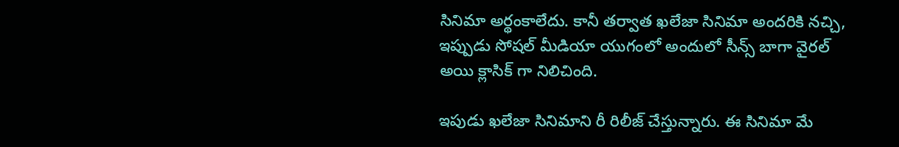సినిమా అర్థంకాలేదు. కానీ తర్వాత ఖలేజా సినిమా అందరికి నచ్చి, ఇప్పుడు సోషల్ మీడియా యుగంలో అందులో సీన్స్ బాగా వైరల్ అయి క్లాసిక్ గా నిలిచింది.

ఇపుడు ఖలేజా సినిమాని రీ రిలీజ్ చేస్తున్నారు. ఈ సినిమా మే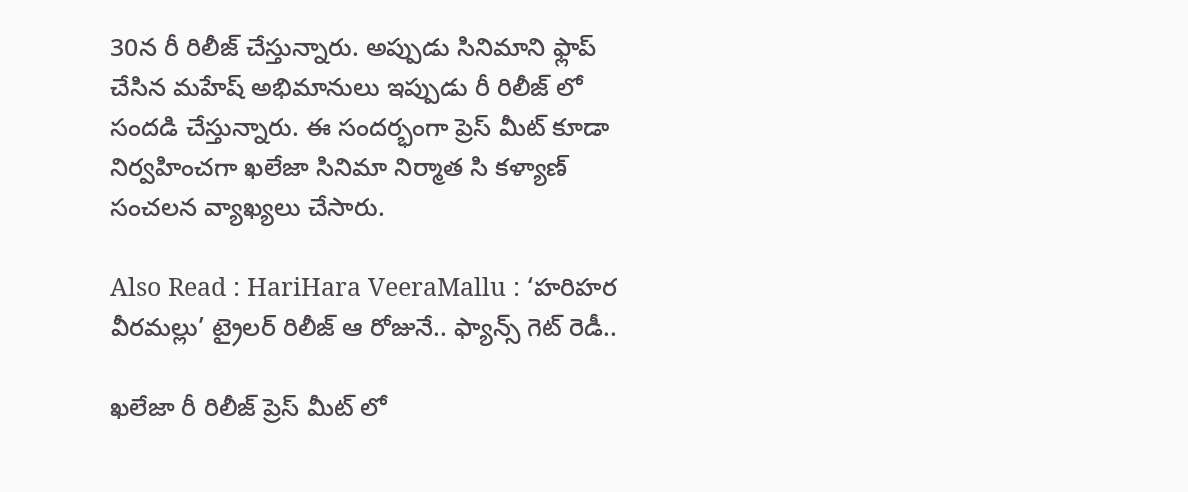30న రీ రిలీజ్ చేస్తున్నారు. అప్పుడు సినిమాని ఫ్లాప్ చేసిన మహేష్ అభిమానులు ఇప్పుడు రీ రిలీజ్ లో సందడి చేస్తున్నారు. ఈ సందర్భంగా ప్రెస్ మీట్ కూడా నిర్వహించగా ఖలేజా సినిమా నిర్మాత సి కళ్యాణ్ సంచలన వ్యాఖ్యలు చేసారు.

Also Read : HariHara VeeraMallu : ‘హరిహర వీరమల్లు’ ట్రైలర్ రిలీజ్ ఆ రోజునే.. ఫ్యాన్స్ గెట్ రెడీ..

ఖలేజా రీ రిలీజ్ ప్రెస్ మీట్ లో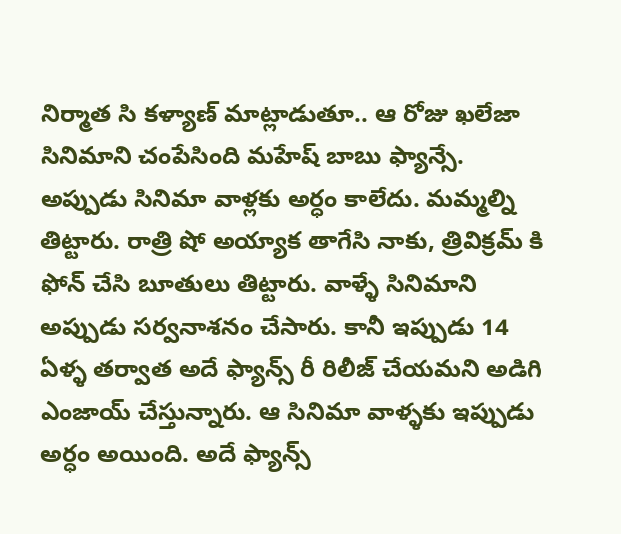నిర్మాత సి కళ్యాణ్ మాట్లాడుతూ.. ఆ రోజు ఖలేజా సినిమాని చంపేసింది మహేష్ బాబు ఫ్యాన్సే. అప్పుడు సినిమా వాళ్లకు అర్ధం కాలేదు. మమ్మల్ని తిట్టారు. రాత్రి షో అయ్యాక తాగేసి నాకు, త్రివిక్రమ్ కి ఫోన్ చేసి బూతులు తిట్టారు. వాళ్ళే సినిమాని అప్పుడు సర్వనాశనం చేసారు. కానీ ఇప్పుడు 14 ఏళ్ళ తర్వాత అదే ఫ్యాన్స్ రీ రిలీజ్ చేయమని అడిగి ఎంజాయ్ చేస్తున్నారు. ఆ సినిమా వాళ్ళకు ఇప్పుడు అర్ధం అయింది. అదే ఫ్యాన్స్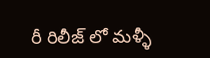రీ రిలీజ్ లో మళ్ళీ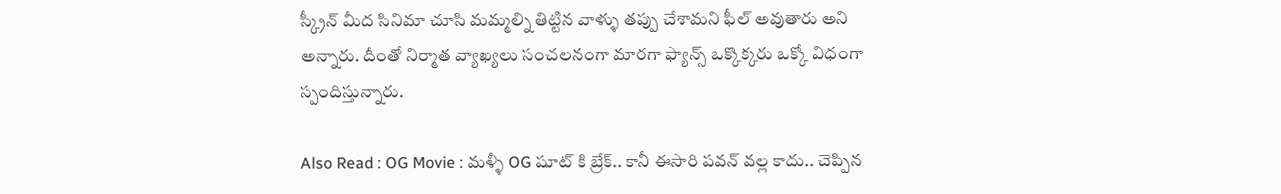స్క్రీన్ మీద సినిమా చూసి మమ్మల్ని తిట్టిన వాళ్ళు తప్పు చేశామని ఫీల్ అవుతారు అని అన్నారు. దీంతో నిర్మాత వ్యాఖ్యలు సంచలనంగా మారగా ఫ్యాన్స్ ఒక్కొక్కరు ఒక్కో విధంగా స్పందిస్తున్నారు.

Also Read : OG Movie : మళ్ళీ OG షూట్ కి బ్రేక్.. కానీ ఈసారి పవన్ వల్ల కాదు.. చెప్పిన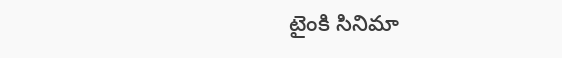టైంకి సినిమా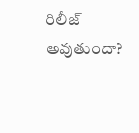రిలీజ్ అవుతుందా?